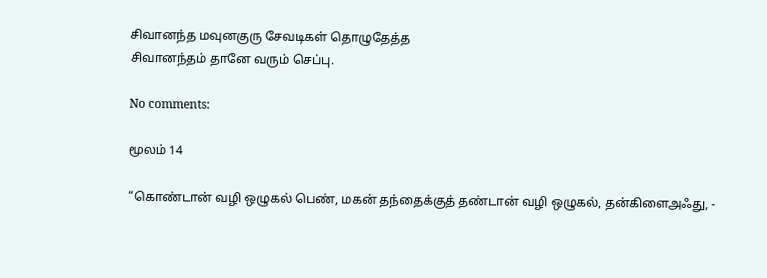சிவானந்த மவுனகுரு சேவடிகள் தொழுதேத்த
சிவானந்தம் தானே வரும் செப்பு.

No comments:

மூலம் 14

“கொண்டான் வழி ஒழுகல் பெண், மகன் தந்தைக்குத் தண்டான் வழி ஒழுகல், தன்கிளைஅஃது, -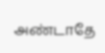அண்டாதே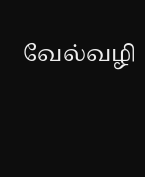வேல்வழி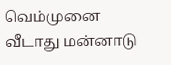வெம்முனை வீடாது மன்னாடு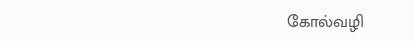கோல்வழி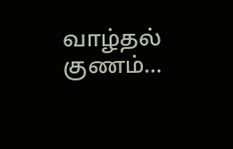வாழ்தல் குணம்...